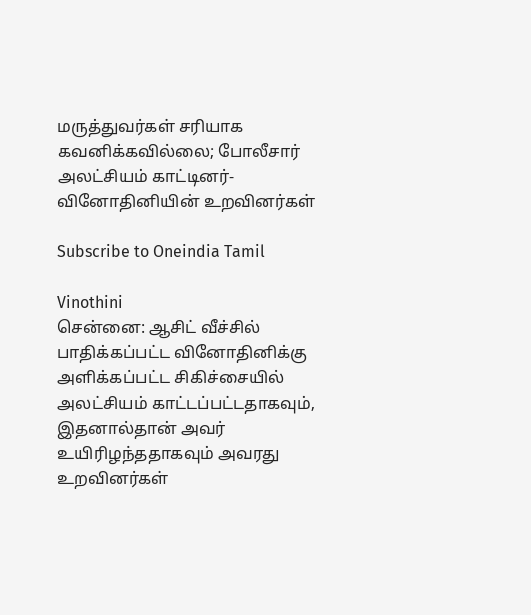மருத்துவர்கள் சரியாக கவனிக்கவில்லை; போலீசார் அலட்சியம் காட்டினர்- வினோதினியின் உறவினர்கள்

Subscribe to Oneindia Tamil

Vinothini
சென்னை: ஆசிட் வீச்சில் பாதிக்கப்பட்ட வினோதினிக்கு அளிக்கப்பட்ட சிகிச்சையில் அலட்சியம் காட்டப்பட்டதாகவும், இதனால்தான் அவர் உயிரிழந்ததாகவும் அவரது உறவினர்கள்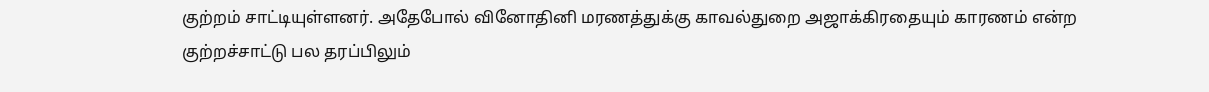குற்றம் சாட்டியுள்ளனர். அதேபோல் வினோதினி மரணத்துக்கு காவல்துறை அஜாக்கிரதையும் காரணம் என்ற குற்றச்சாட்டு பல தரப்பிலும்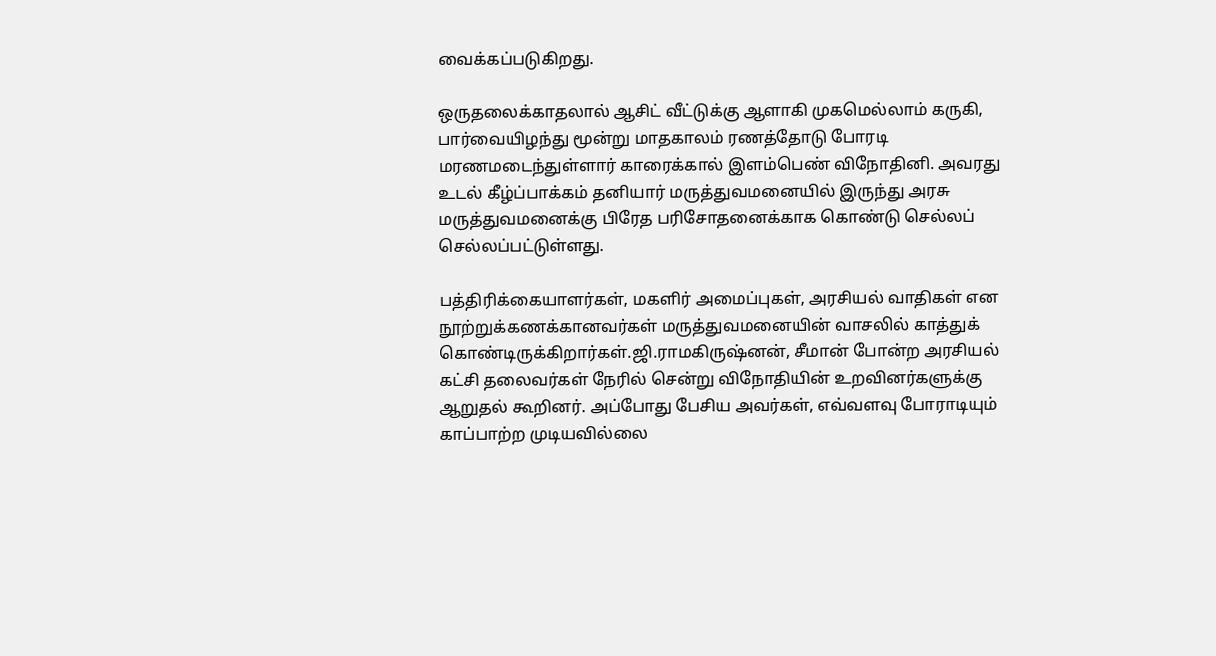வைக்கப்படுகிறது.

ஒருதலைக்காதலால் ஆசிட் வீட்டுக்கு ஆளாகி முகமெல்லாம் கருகி, பார்வையிழந்து மூன்று மாதகாலம் ரணத்தோடு போரடி மரணமடைந்துள்ளார் காரைக்கால் இளம்பெண் விநோதினி. அவரது உடல் கீழ்ப்பாக்கம் தனியார் மருத்துவமனையில் இருந்து அரசு மருத்துவமனைக்கு பிரேத பரிசோதனைக்காக கொண்டு செல்லப் செல்லப்பட்டுள்ளது.

பத்திரிக்கையாளர்கள், மகளிர் அமைப்புகள், அரசியல் வாதிகள் என நூற்றுக்கணக்கானவர்கள் மருத்துவமனையின் வாசலில் காத்துக் கொண்டிருக்கிறார்கள்.ஜி.ராமகிருஷ்னன், சீமான் போன்ற அரசியல் கட்சி தலைவர்கள் நேரில் சென்று விநோதியின் உறவினர்களுக்கு ஆறுதல் கூறினர். அப்போது பேசிய அவர்கள், எவ்வளவு போராடியும் காப்பாற்ற முடியவில்லை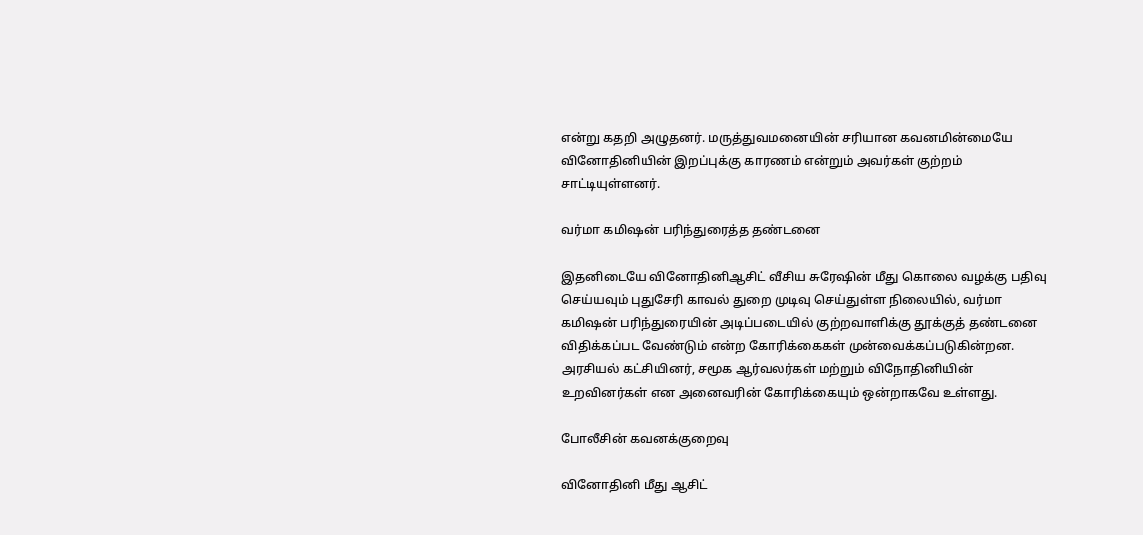என்று கதறி அழுதனர். மருத்துவமனையின் சரியான கவனமின்மையே வினோதினியின் இறப்புக்கு காரணம் என்றும் அவர்கள் குற்றம் சாட்டியுள்ளனர்.

வர்மா கமிஷன் பரிந்துரைத்த தண்டனை

இதனிடையே வினோதினிஆசிட் வீசிய சுரேஷின் மீது கொலை வழக்கு பதிவு செய்யவும் புதுசேரி காவல் துறை முடிவு செய்துள்ள நிலையில், வர்மா கமிஷன் பரிந்துரையின் அடிப்படையில் குற்றவாளிக்கு தூக்குத் தண்டனை விதிக்கப்பட வேண்டும் என்ற கோரிக்கைகள் முன்வைக்கப்படுகின்றன. அரசியல் கட்சியினர், சமூக ஆர்வலர்கள் மற்றும் விநோதினியின் உறவினர்கள் என அனைவரின் கோரிக்கையும் ஒன்றாகவே உள்ளது.

போலீசின் கவனக்குறைவு

வினோதினி மீது ஆசிட்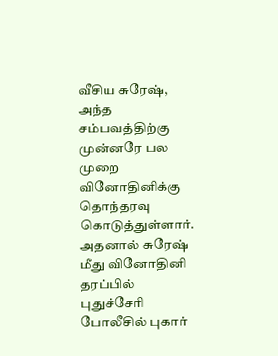வீசிய சுரேஷ், அந்த சம்பவத்திற்கு முன்னரே பல முறை வினோதினிக்கு தொந்தரவு கொடுத்துள்ளார். அதனால் சுரேஷ் மீது வினோதினி தரப்பில் புதுச்சேரி போலீசில் புகார்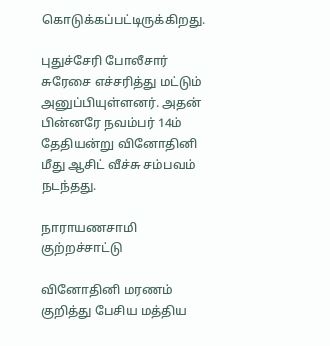கொடுக்கப்பட்டிருக்கிறது.

புதுச்சேரி போலீசார் சுரேசை எச்சரித்து மட்டும் அனுப்பியுள்ளனர். அதன் பின்னரே நவம்பர் 14ம் தேதியன்று வினோதினி மீது ஆசிட் வீச்சு சம்பவம் நடந்தது.

நாராயணசாமி குற்றச்சாட்டு

வினோதினி மரணம் குறித்து பேசிய மத்திய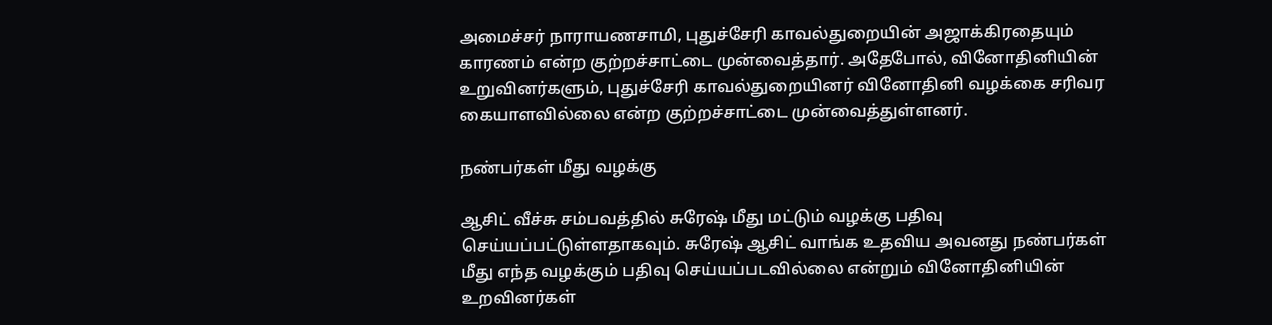அமைச்சர் நாராயணசாமி, புதுச்சேரி காவல்துறையின் அஜாக்கிரதையும் காரணம் என்ற குற்றச்சாட்டை முன்வைத்தார். அதேபோல், வினோதினியின் உறுவினர்களும், புதுச்சேரி காவல்துறையினர் வினோதினி வழக்கை சரிவர கையாளவில்லை என்ற குற்றச்சாட்டை முன்வைத்துள்ளனர்.

நண்பர்கள் மீது வழக்கு

ஆசிட் வீச்சு சம்பவத்தில் சுரேஷ் மீது மட்டும் வழக்கு பதிவு செய்யப்பட்டுள்ளதாகவும். சுரேஷ் ஆசிட் வாங்க உதவிய அவனது நண்பர்கள் மீது எந்த வழக்கும் பதிவு செய்யப்படவில்லை என்றும் வினோதினியின் உறவினர்கள்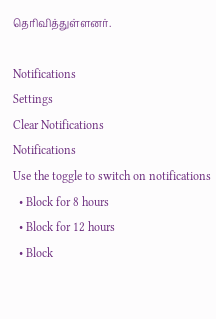தெரிவித்துள்ளனர்.

Notifications
Settings
Clear Notifications
Notifications
Use the toggle to switch on notifications
  • Block for 8 hours
  • Block for 12 hours
  • Block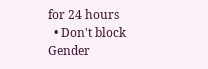for 24 hours
  • Don't block
Gender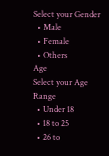Select your Gender
  • Male
  • Female
  • Others
Age
Select your Age Range
  • Under 18
  • 18 to 25
  • 26 to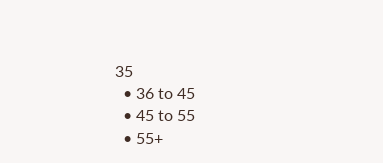35
  • 36 to 45
  • 45 to 55
  • 55+